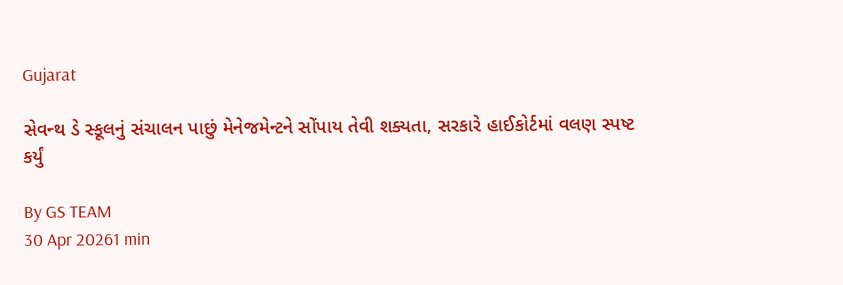Gujarat

સેવન્થ ડે સ્કૂલનું સંચાલન પાછું મેનેજમેન્ટને સોંપાય તેવી શક્યતા, સરકારે હાઈકોર્ટમાં વલણ સ્પષ્ટ કર્યું

By GS TEAM
30 Apr 20261 min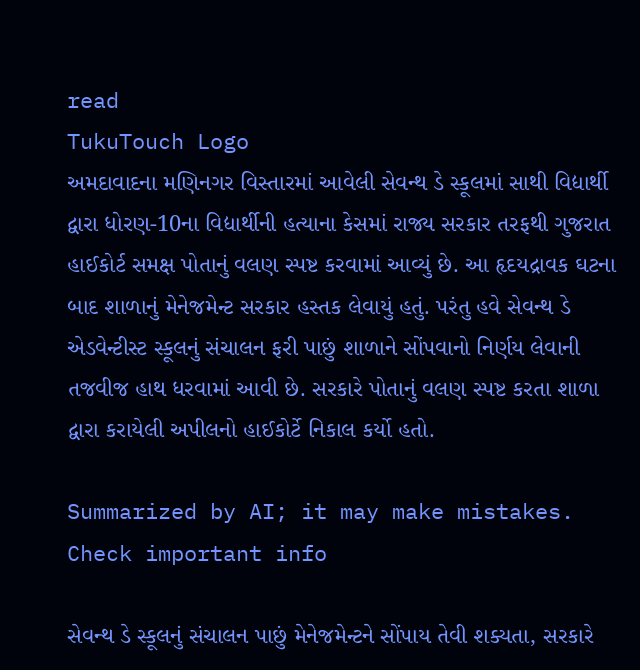read
TukuTouch Logo
અમદાવાદના મણિનગર વિસ્તારમાં આવેલી સેવન્થ ડે સ્કૂલમાં સાથી વિદ્યાર્થી દ્વારા ધોરણ-10ના વિદ્યાર્થીની હત્યાના કેસમાં રાજ્ય સરકાર તરફથી ગુજરાત હાઈકોર્ટ સમક્ષ પોતાનું વલણ સ્પષ્ટ કરવામાં આવ્યું છે. આ હૃદયદ્રાવક ઘટના બાદ શાળાનું મેનેજમેન્ટ સરકાર હસ્તક લેવાયું હતું. પરંતુ હવે સેવન્થ ડે એડવેન્ટીસ્ટ સ્કૂલનું સંચાલન ફરી પાછું શાળાને સોંપવાનો નિર્ણય લેવાની તજવીજ હાથ ધરવામાં આવી છે. સરકારે પોતાનું વલણ સ્પષ્ટ કરતા શાળા દ્વારા કરાયેલી અપીલનો હાઈકોર્ટે નિકાલ કર્યો હતો.

Summarized by AI; it may make mistakes. Check important info

સેવન્થ ડે સ્કૂલનું સંચાલન પાછું મેનેજમેન્ટને સોંપાય તેવી શક્યતા, સરકારે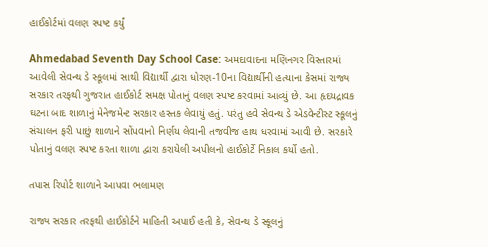હાઈકોર્ટમાં વલણ સ્પષ્ટ કર્યું

Ahmedabad Seventh Day School Case: અમદાવાદના મણિનગર વિસ્તારમાં આવેલી સેવન્થ ડે સ્કૂલમાં સાથી વિદ્યાર્થી દ્વારા ધોરણ-10ના વિદ્યાર્થીની હત્યાના કેસમાં રાજ્ય સરકાર તરફથી ગુજરાત હાઈકોર્ટ સમક્ષ પોતાનું વલણ સ્પષ્ટ કરવામાં આવ્યું છે. આ હૃદયદ્રાવક ઘટના બાદ શાળાનું મેનેજમેન્ટ સરકાર હસ્તક લેવાયું હતું. પરંતુ હવે સેવન્થ ડે એડવેન્ટીસ્ટ સ્કૂલનું સંચાલન ફરી પાછું શાળાને સોંપવાનો નિર્ણય લેવાની તજવીજ હાથ ધરવામાં આવી છે. સરકારે પોતાનું વલણ સ્પષ્ટ કરતા શાળા દ્વારા કરાયેલી અપીલનો હાઈકોર્ટે નિકાલ કર્યો હતો.

તપાસ રિપોર્ટ શાળાને આપવા ભલામણ

રાજ્ય સરકાર તરફથી હાઈકોર્ટને માહિતી અપાઈ હતી કે, સેવન્થ ડે સ્કૂલનું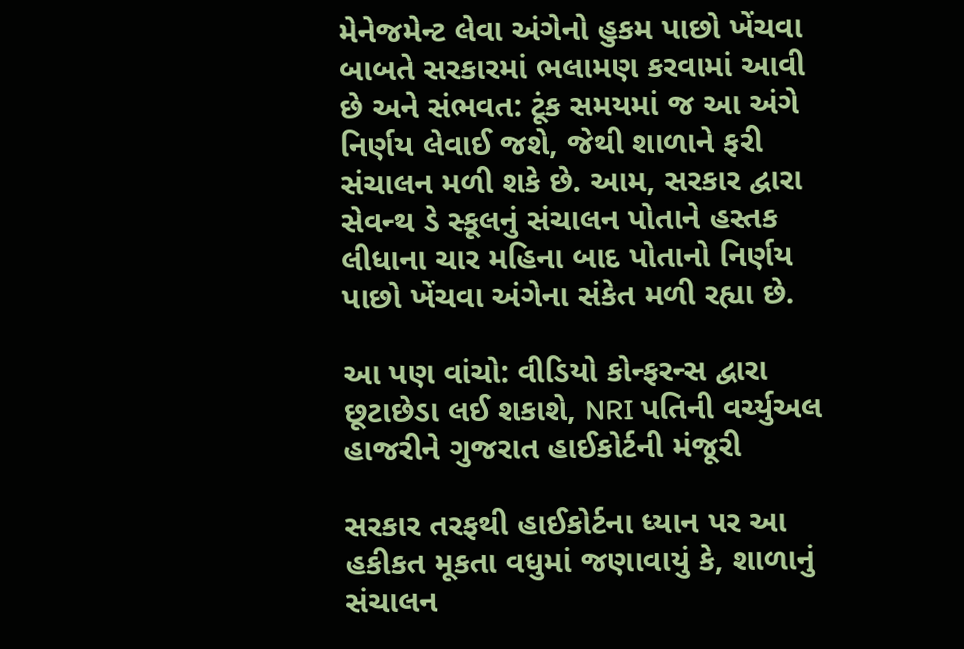મેનેજમેન્ટ લેવા અંગેનો હુકમ પાછો ખેંચવા બાબતે સરકારમાં ભલામણ કરવામાં આવી છે અને સંભવત: ટૂંક સમયમાં જ આ અંગે નિર્ણય લેવાઈ જશે, જેથી શાળાને ફરી સંચાલન મળી શકે છે. આમ, સરકાર દ્વારા સેવન્થ ડે સ્કૂલનું સંચાલન પોતાને હસ્તક લીધાના ચાર મહિના બાદ પોતાનો નિર્ણય પાછો ખેંચવા અંગેના સંકેત મળી રહ્યા છે.

આ પણ વાંચો: વીડિયો કોન્ફરન્સ દ્વારા છૂટાછેડા લઈ શકાશે, NRI પતિની વર્ચ્યુઅલ હાજરીને ગુજરાત હાઈકોર્ટની મંજૂરી

સરકાર તરફથી હાઈકોર્ટના ધ્યાન પર આ હકીકત મૂકતા વધુમાં જણાવાયું કે, શાળાનું સંચાલન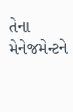તેના મેનેજમેન્ટને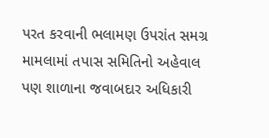પરત કરવાની ભલામણ ઉપરાંત સમગ્ર મામલામાં તપાસ સમિતિનો અહેવાલ પણ શાળાના જવાબદાર અધિકારી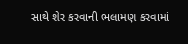સાથે શેર કરવાની ભલામણ કરવામાં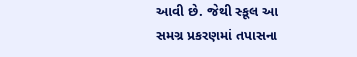આવી છે. જેથી સ્કૂલ આ સમગ્ર પ્રકરણમાં તપાસના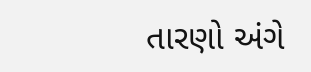તારણો અંગે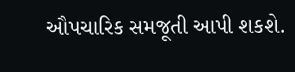ઔપચારિક સમજૂતી આપી શકશે.